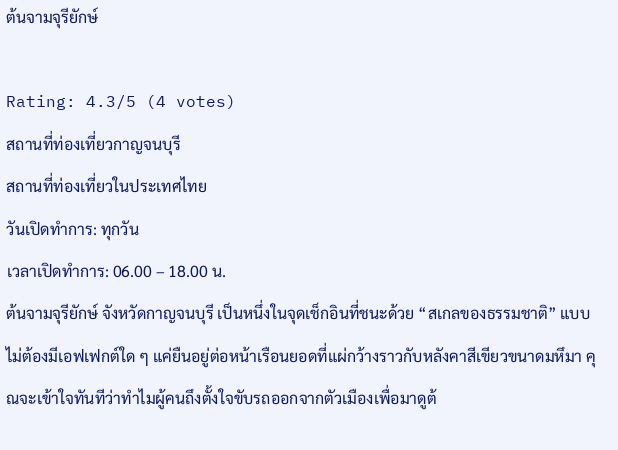ต้นจามจุรียักษ์

Rating: 4.3/5 (4 votes)
สถานที่ท่องเที่ยวกาญจนบุรี
สถานที่ท่องเที่ยวในประเทศไทย
วันเปิดทำการ: ทุกวัน
เวลาเปิดทำการ: 06.00 – 18.00 น.
ต้นจามจุรียักษ์ จังหวัดกาญจนบุรี เป็นหนึ่งในจุดเช็กอินที่ชนะด้วย “สเกลของธรรมชาติ” แบบไม่ต้องมีเอฟเฟกต์ใด ๆ แค่ยืนอยู่ต่อหน้าเรือนยอดที่แผ่กว้างราวกับหลังคาสีเขียวขนาดมหึมา คุณจะเข้าใจทันทีว่าทำไมผู้คนถึงตั้งใจขับรถออกจากตัวเมืองเพื่อมาดูต้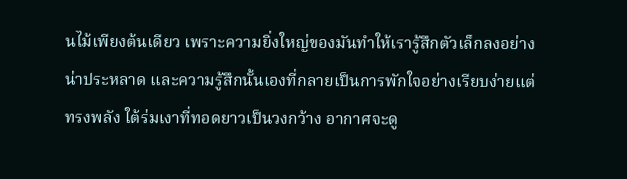นไม้เพียงต้นเดียว เพราะความยิ่งใหญ่ของมันทำให้เรารู้สึกตัวเล็กลงอย่างน่าประหลาด และความรู้สึกนั้นเองที่กลายเป็นการพักใจอย่างเรียบง่ายแต่ทรงพลัง ใต้ร่มเงาที่ทอดยาวเป็นวงกว้าง อากาศจะดู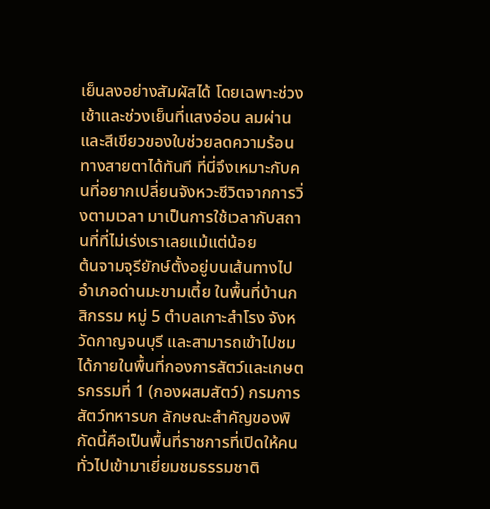เย็นลงอย่างสัมผัสได้ โดยเฉพาะช่วงเช้าและช่วงเย็นที่แสงอ่อน ลมผ่าน และสีเขียวของใบช่วยลดความร้อนทางสายตาได้ทันที ที่นี่จึงเหมาะกับคนที่อยากเปลี่ยนจังหวะชีวิตจากการวิ่งตามเวลา มาเป็นการใช้เวลากับสถานที่ที่ไม่เร่งเราเลยแม้แต่น้อย
ต้นจามจุรียักษ์ตั้งอยู่บนเส้นทางไปอำเภอด่านมะขามเตี้ย ในพื้นที่บ้านกสิกรรม หมู่ 5 ตำบลเกาะสำโรง จังหวัดกาญจนบุรี และสามารถเข้าไปชมได้ภายในพื้นที่กองการสัตว์และเกษตรกรรมที่ 1 (กองผสมสัตว์) กรมการสัตว์ทหารบก ลักษณะสำคัญของพิกัดนี้คือเป็นพื้นที่ราชการที่เปิดให้คนทั่วไปเข้ามาเยี่ยมชมธรรมชาติ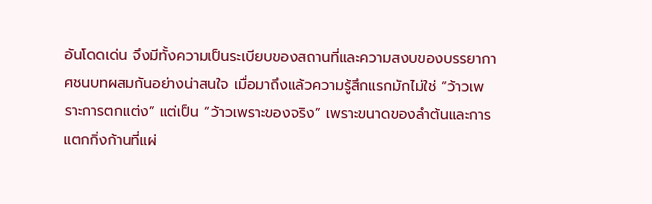อันโดดเด่น จึงมีทั้งความเป็นระเบียบของสถานที่และความสงบของบรรยากาศชนบทผสมกันอย่างน่าสนใจ เมื่อมาถึงแล้วความรู้สึกแรกมักไม่ใช่ “ว้าวเพราะการตกแต่ง” แต่เป็น “ว้าวเพราะของจริง” เพราะขนาดของลำต้นและการแตกกิ่งก้านที่แผ่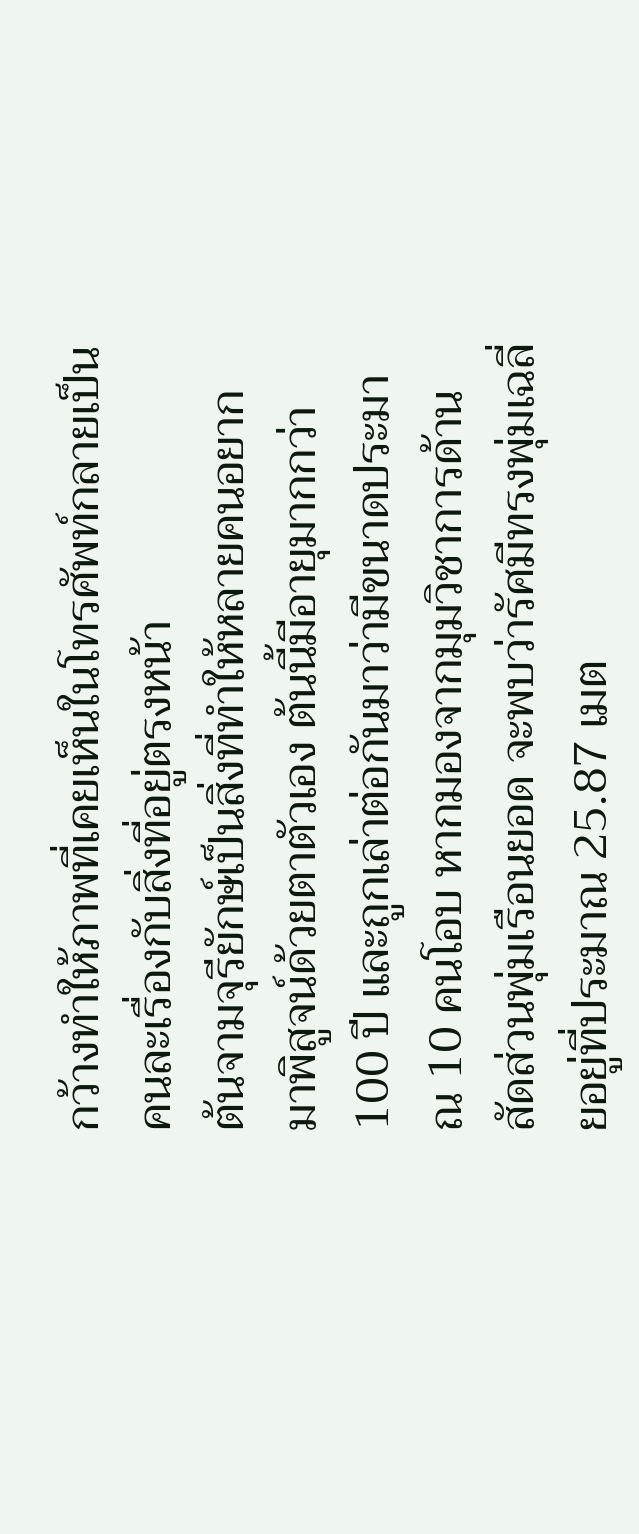กว้างทำให้ภาพที่เคยเห็นในโทรศัพท์กลายเป็นคนละเรื่องกับสิ่งที่อยู่ตรงหน้า
ต้นจามจุรียักษ์เป็นสิ่งที่ทำให้หลายคนอยากมาพิสูจน์ด้วยตาตัวเอง ต้นนี้มีอายุมากกว่า 100 ปี และถูกเล่าต่อกันมาว่ามีขนาดประมาณ 10 คนโอบ หากมองจากมุมวิชาการด้านสัดส่วนพุ่มเรือนยอด จะพบว่ารัศมีทรงพุ่มเฉลี่ยอยู่ที่ประมาณ 25.87 เมต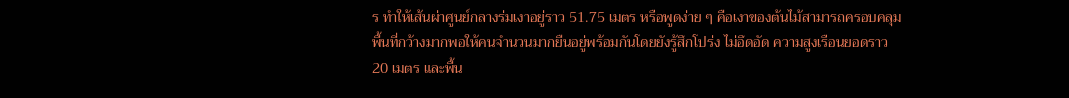ร ทำให้เส้นผ่าศูนย์กลางร่มเงาอยู่ราว 51.75 เมตร หรือพูดง่าย ๆ คือเงาของต้นไม้สามารถครอบคลุมพื้นที่กว้างมากพอให้คนจำนวนมากยืนอยู่พร้อมกันโดยยังรู้สึกโปร่ง ไม่อึดอัด ความสูงเรือนยอดราว 20 เมตร และพื้น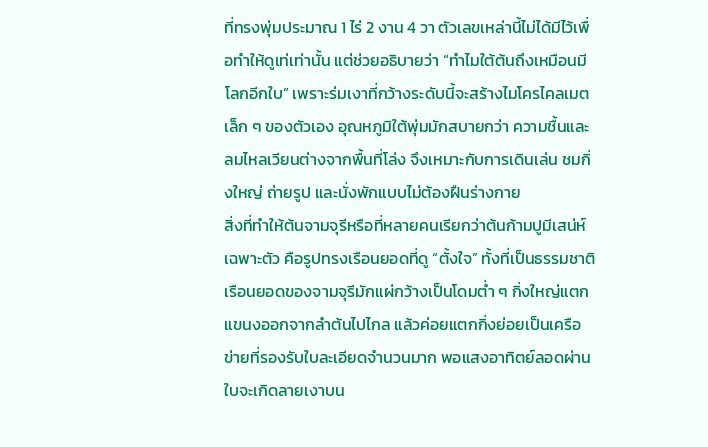ที่ทรงพุ่มประมาณ 1 ไร่ 2 งาน 4 วา ตัวเลขเหล่านี้ไม่ได้มีไว้เพื่อทำให้ดูเท่เท่านั้น แต่ช่วยอธิบายว่า “ทำไมใต้ต้นถึงเหมือนมีโลกอีกใบ” เพราะร่มเงาที่กว้างระดับนี้จะสร้างไมโครไคลเมตเล็ก ๆ ของตัวเอง อุณหภูมิใต้พุ่มมักสบายกว่า ความชื้นและลมไหลเวียนต่างจากพื้นที่โล่ง จึงเหมาะกับการเดินเล่น ชมกิ่งใหญ่ ถ่ายรูป และนั่งพักแบบไม่ต้องฝืนร่างกาย
สิ่งที่ทำให้ต้นจามจุรีหรือที่หลายคนเรียกว่าต้นก้ามปูมีเสน่ห์เฉพาะตัว คือรูปทรงเรือนยอดที่ดู “ตั้งใจ” ทั้งที่เป็นธรรมชาติ เรือนยอดของจามจุรีมักแผ่กว้างเป็นโดมต่ำ ๆ กิ่งใหญ่แตกแขนงออกจากลำต้นไปไกล แล้วค่อยแตกกิ่งย่อยเป็นเครือข่ายที่รองรับใบละเอียดจำนวนมาก พอแสงอาทิตย์ลอดผ่านใบจะเกิดลายเงาบน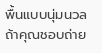พื้นแบบนุ่มนวล ถ้าคุณชอบถ่าย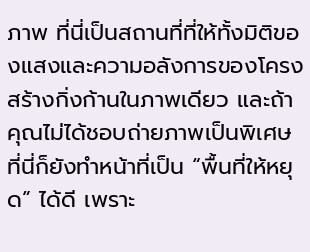ภาพ ที่นี่เป็นสถานที่ที่ให้ทั้งมิติของแสงและความอลังการของโครงสร้างกิ่งก้านในภาพเดียว และถ้าคุณไม่ได้ชอบถ่ายภาพเป็นพิเศษ ที่นี่ก็ยังทำหน้าที่เป็น “พื้นที่ให้หยุด” ได้ดี เพราะ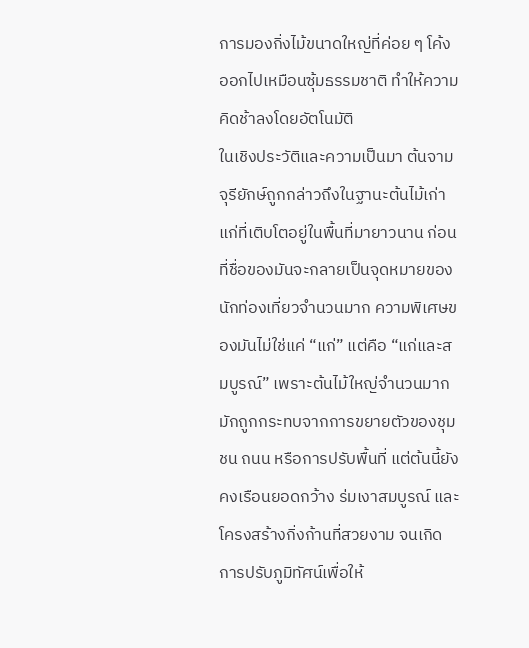การมองกิ่งไม้ขนาดใหญ่ที่ค่อย ๆ โค้งออกไปเหมือนซุ้มธรรมชาติ ทำให้ความคิดช้าลงโดยอัตโนมัติ
ในเชิงประวัติและความเป็นมา ต้นจามจุรียักษ์ถูกกล่าวถึงในฐานะต้นไม้เก่าแก่ที่เติบโตอยู่ในพื้นที่มายาวนาน ก่อนที่ชื่อของมันจะกลายเป็นจุดหมายของนักท่องเที่ยวจำนวนมาก ความพิเศษของมันไม่ใช่แค่ “แก่” แต่คือ “แก่และสมบูรณ์” เพราะต้นไม้ใหญ่จำนวนมากมักถูกกระทบจากการขยายตัวของชุมชน ถนน หรือการปรับพื้นที่ แต่ต้นนี้ยังคงเรือนยอดกว้าง ร่มเงาสมบูรณ์ และโครงสร้างกิ่งก้านที่สวยงาม จนเกิดการปรับภูมิทัศน์เพื่อให้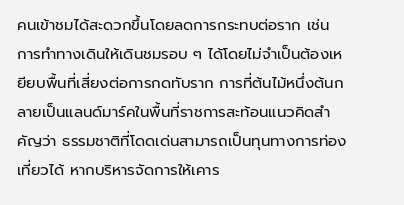คนเข้าชมได้สะดวกขึ้นโดยลดการกระทบต่อราก เช่น การทำทางเดินให้เดินชมรอบ ๆ ได้โดยไม่จำเป็นต้องเหยียบพื้นที่เสี่ยงต่อการกดทับราก การที่ต้นไม้หนึ่งต้นกลายเป็นแลนด์มาร์คในพื้นที่ราชการสะท้อนแนวคิดสำคัญว่า ธรรมชาติที่โดดเด่นสามารถเป็นทุนทางการท่องเที่ยวได้ หากบริหารจัดการให้เคาร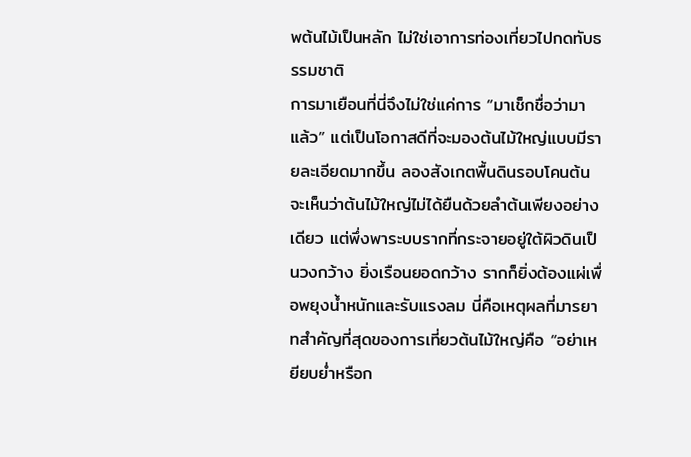พต้นไม้เป็นหลัก ไม่ใช่เอาการท่องเที่ยวไปกดทับธรรมชาติ
การมาเยือนที่นี่จึงไม่ใช่แค่การ “มาเช็กชื่อว่ามาแล้ว” แต่เป็นโอกาสดีที่จะมองต้นไม้ใหญ่แบบมีรายละเอียดมากขึ้น ลองสังเกตพื้นดินรอบโคนต้น จะเห็นว่าต้นไม้ใหญ่ไม่ได้ยืนด้วยลำต้นเพียงอย่างเดียว แต่พึ่งพาระบบรากที่กระจายอยู่ใต้ผิวดินเป็นวงกว้าง ยิ่งเรือนยอดกว้าง รากก็ยิ่งต้องแผ่เพื่อพยุงน้ำหนักและรับแรงลม นี่คือเหตุผลที่มารยาทสำคัญที่สุดของการเที่ยวต้นไม้ใหญ่คือ “อย่าเหยียบย่ำหรือก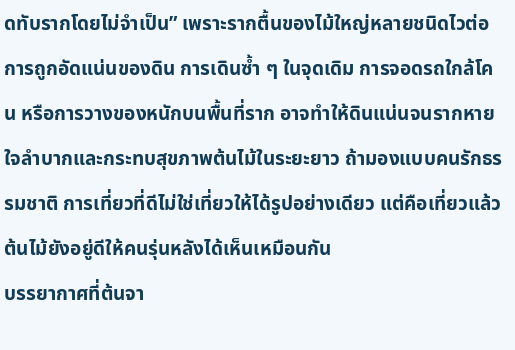ดทับรากโดยไม่จำเป็น” เพราะรากตื้นของไม้ใหญ่หลายชนิดไวต่อการถูกอัดแน่นของดิน การเดินซ้ำ ๆ ในจุดเดิม การจอดรถใกล้โคน หรือการวางของหนักบนพื้นที่ราก อาจทำให้ดินแน่นจนรากหายใจลำบากและกระทบสุขภาพต้นไม้ในระยะยาว ถ้ามองแบบคนรักธรรมชาติ การเที่ยวที่ดีไม่ใช่เที่ยวให้ได้รูปอย่างเดียว แต่คือเที่ยวแล้วต้นไม้ยังอยู่ดีให้คนรุ่นหลังได้เห็นเหมือนกัน
บรรยากาศที่ต้นจา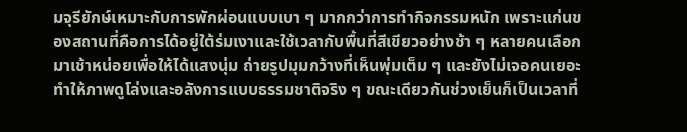มจุรียักษ์เหมาะกับการพักผ่อนแบบเบา ๆ มากกว่าการทำกิจกรรมหนัก เพราะแก่นของสถานที่คือการได้อยู่ใต้ร่มเงาและใช้เวลากับพื้นที่สีเขียวอย่างช้า ๆ หลายคนเลือกมาเช้าหน่อยเพื่อให้ได้แสงนุ่ม ถ่ายรูปมุมกว้างที่เห็นพุ่มเต็ม ๆ และยังไม่เจอคนเยอะ ทำให้ภาพดูโล่งและอลังการแบบธรรมชาติจริง ๆ ขณะเดียวกันช่วงเย็นก็เป็นเวลาที่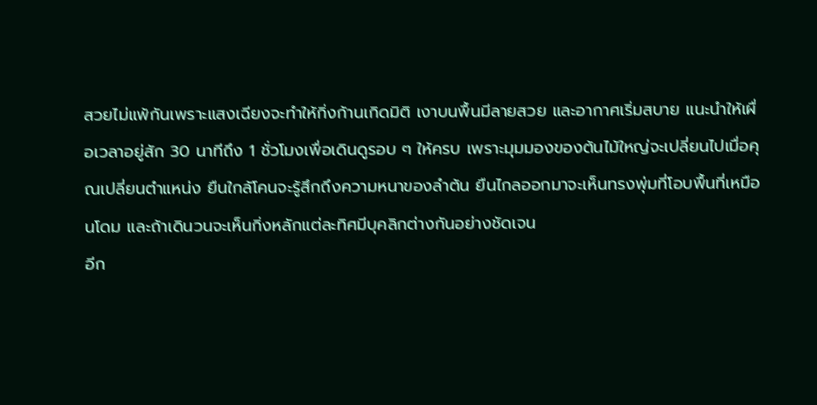สวยไม่แพ้กันเพราะแสงเฉียงจะทำให้กิ่งก้านเกิดมิติ เงาบนพื้นมีลายสวย และอากาศเริ่มสบาย แนะนำให้เผื่อเวลาอยู่สัก 30 นาทีถึง 1 ชั่วโมงเพื่อเดินดูรอบ ๆ ให้ครบ เพราะมุมมองของต้นไม้ใหญ่จะเปลี่ยนไปเมื่อคุณเปลี่ยนตำแหน่ง ยืนใกล้โคนจะรู้สึกถึงความหนาของลำต้น ยืนไกลออกมาจะเห็นทรงพุ่มที่โอบพื้นที่เหมือนโดม และถ้าเดินวนจะเห็นกิ่งหลักแต่ละทิศมีบุคลิกต่างกันอย่างชัดเจน
อีก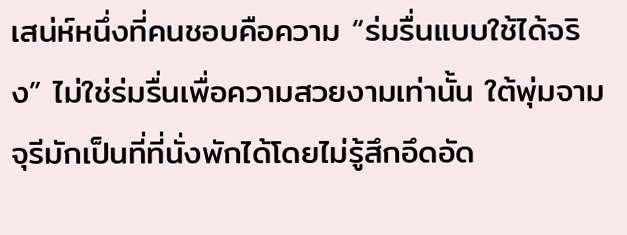เสน่ห์หนึ่งที่คนชอบคือความ “ร่มรื่นแบบใช้ได้จริง” ไม่ใช่ร่มรื่นเพื่อความสวยงามเท่านั้น ใต้พุ่มจามจุรีมักเป็นที่ที่นั่งพักได้โดยไม่รู้สึกอึดอัด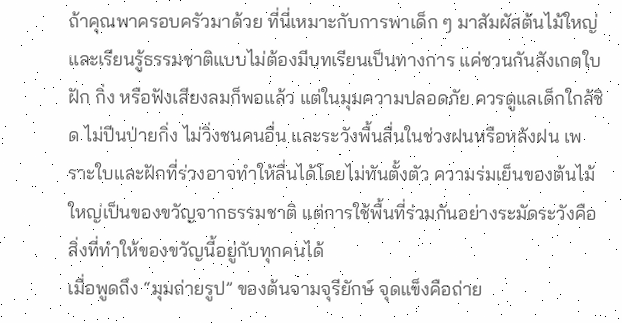ถ้าคุณพาครอบครัวมาด้วย ที่นี่เหมาะกับการพาเด็ก ๆ มาสัมผัสต้นไม้ใหญ่และเรียนรู้ธรรมชาติแบบไม่ต้องมีบทเรียนเป็นทางการ แค่ชวนกันสังเกตใบ ฝัก กิ่ง หรือฟังเสียงลมก็พอแล้ว แต่ในมุมความปลอดภัย ควรดูแลเด็กใกล้ชิด ไม่ปีนป่ายกิ่ง ไม่วิ่งชนคนอื่น และระวังพื้นลื่นในช่วงฝนหรือหลังฝน เพราะใบและฝักที่ร่วงอาจทำให้ลื่นได้โดยไม่ทันตั้งตัว ความร่มเย็นของต้นไม้ใหญ่เป็นของขวัญจากธรรมชาติ แต่การใช้พื้นที่ร่วมกันอย่างระมัดระวังคือสิ่งที่ทำให้ของขวัญนี้อยู่กับทุกคนได้
เมื่อพูดถึง “มุมถ่ายรูป” ของต้นจามจุรียักษ์ จุดแข็งคือถ่าย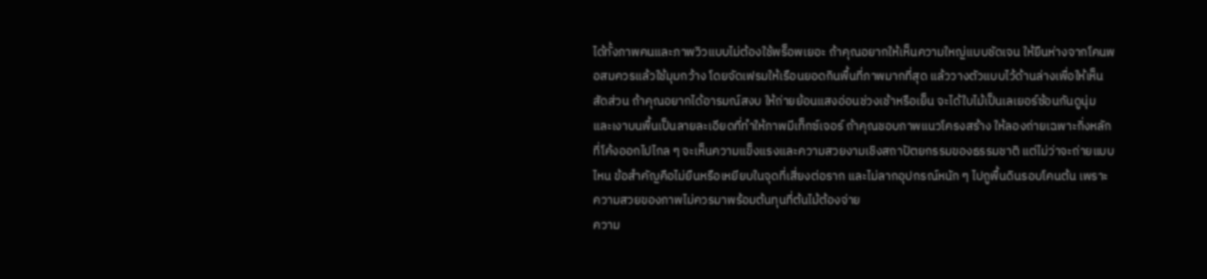ได้ทั้งภาพคนและภาพวิวแบบไม่ต้องใช้พร็อพเยอะ ถ้าคุณอยากให้เห็นความใหญ่แบบชัดเจน ให้ยืนห่างจากโคนพอสมควรแล้วใช้มุมกว้าง โดยจัดเฟรมให้เรือนยอดกินพื้นที่ภาพมากที่สุด แล้ววางตัวแบบไว้ด้านล่างเพื่อให้เห็นสัดส่วน ถ้าคุณอยากได้อารมณ์สงบ ให้ถ่ายย้อนแสงอ่อนช่วงเช้าหรือเย็น จะได้ใบไม้เป็นเลเยอร์ซ้อนกันดูนุ่ม และเงาบนพื้นเป็นลายละเอียดที่ทำให้ภาพมีเท็กซ์เจอร์ ถ้าคุณชอบภาพแนวโครงสร้าง ให้ลองถ่ายเฉพาะกิ่งหลักที่โค้งออกไปไกล ๆ จะเห็นความแข็งแรงและความสวยงามเชิงสถาปัตยกรรมของธรรมชาติ แต่ไม่ว่าจะถ่ายแบบไหน ข้อสำคัญคือไม่ยืนหรือเหยียบในจุดที่เสี่ยงต่อราก และไม่ลากอุปกรณ์หนัก ๆ ไปถูพื้นดินรอบโคนต้น เพราะความสวยของภาพไม่ควรมาพร้อมต้นทุนที่ต้นไม้ต้องจ่าย
ความ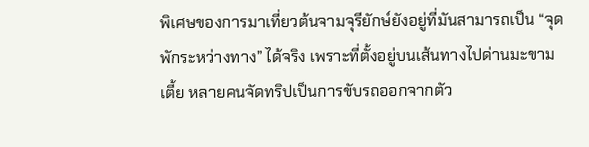พิเศษของการมาเที่ยวต้นจามจุรียักษ์ยังอยู่ที่มันสามารถเป็น “จุดพักระหว่างทาง” ได้จริง เพราะที่ตั้งอยู่บนเส้นทางไปด่านมะขามเตี้ย หลายคนจัดทริปเป็นการขับรถออกจากตัว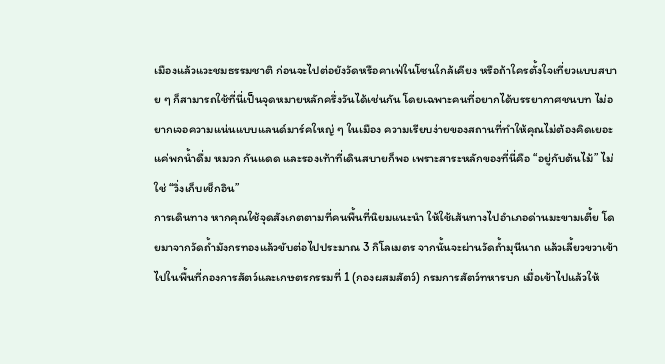เมืองแล้วแวะชมธรรมชาติ ก่อนจะไปต่อยังวัดหรือคาเฟ่ในโซนใกล้เคียง หรือถ้าใครตั้งใจเที่ยวแบบสบาย ๆ ก็สามารถใช้ที่นี่เป็นจุดหมายหลักครึ่งวันได้เช่นกัน โดยเฉพาะคนที่อยากได้บรรยากาศชนบท ไม่อยากเจอความแน่นแบบแลนด์มาร์คใหญ่ ๆ ในเมือง ความเรียบง่ายของสถานที่ทำให้คุณไม่ต้องคิดเยอะ แค่พกน้ำดื่ม หมวก กันแดด และรองเท้าที่เดินสบายก็พอ เพราะสาระหลักของที่นี่คือ “อยู่กับต้นไม้” ไม่ใช่ “วิ่งเก็บเช็กอิน”
การเดินทาง หากคุณใช้จุดสังเกตตามที่คนพื้นที่นิยมแนะนำ ให้ใช้เส้นทางไปอำเภอด่านมะขามเตี้ย โดยมาจากวัดถ้ำมังกรทองแล้วขับต่อไปประมาณ 3 กิโลเมตร จากนั้นจะผ่านวัดถ้ำมุนีนาถ แล้วเลี้ยวขวาเข้าไปในพื้นที่กองการสัตว์และเกษตรกรรมที่ 1 (กองผสมสัตว์) กรมการสัตว์ทหารบก เมื่อเข้าไปแล้วให้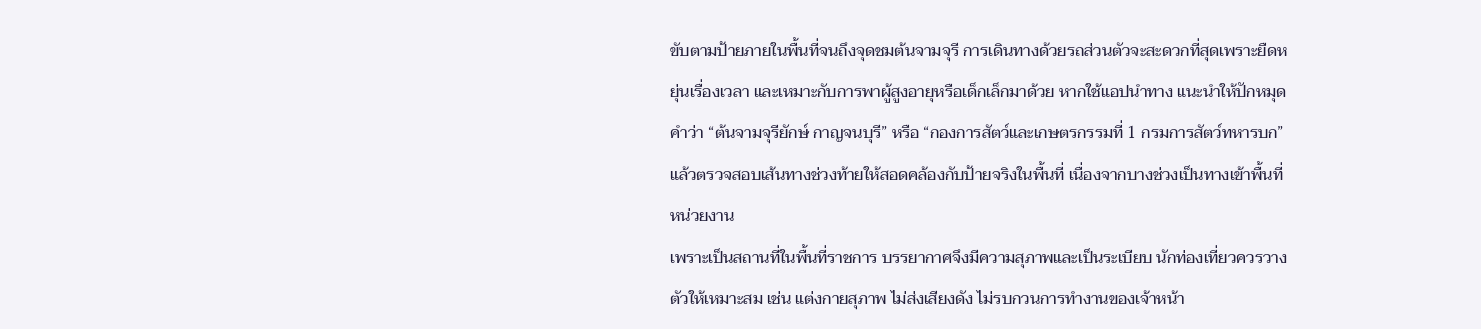ขับตามป้ายภายในพื้นที่จนถึงจุดชมต้นจามจุรี การเดินทางด้วยรถส่วนตัวจะสะดวกที่สุดเพราะยืดหยุ่นเรื่องเวลา และเหมาะกับการพาผู้สูงอายุหรือเด็กเล็กมาด้วย หากใช้แอปนำทาง แนะนำให้ปักหมุดคำว่า “ต้นจามจุรียักษ์ กาญจนบุรี” หรือ “กองการสัตว์และเกษตรกรรมที่ 1 กรมการสัตว์ทหารบก” แล้วตรวจสอบเส้นทางช่วงท้ายให้สอดคล้องกับป้ายจริงในพื้นที่ เนื่องจากบางช่วงเป็นทางเข้าพื้นที่หน่วยงาน
เพราะเป็นสถานที่ในพื้นที่ราชการ บรรยากาศจึงมีความสุภาพและเป็นระเบียบ นักท่องเที่ยวควรวางตัวให้เหมาะสม เช่น แต่งกายสุภาพ ไม่ส่งเสียงดัง ไม่รบกวนการทำงานของเจ้าหน้า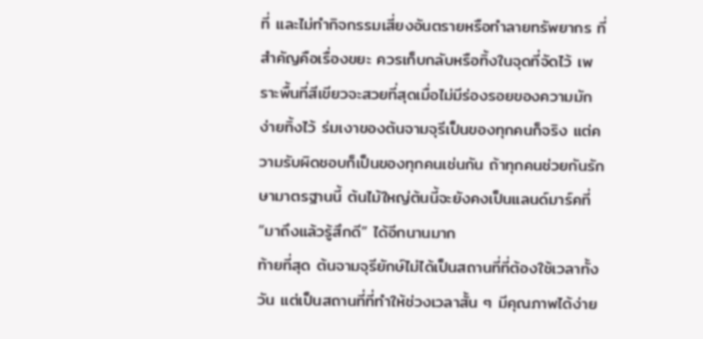ที่ และไม่ทำกิจกรรมเสี่ยงอันตรายหรือทำลายทรัพยากร ที่สำคัญคือเรื่องขยะ ควรเก็บกลับหรือทิ้งในจุดที่จัดไว้ เพราะพื้นที่สีเขียวจะสวยที่สุดเมื่อไม่มีร่องรอยของความมักง่ายทิ้งไว้ ร่มเงาของต้นจามจุรีเป็นของทุกคนก็จริง แต่ความรับผิดชอบก็เป็นของทุกคนเช่นกัน ถ้าทุกคนช่วยกันรักษามาตรฐานนี้ ต้นไม้ใหญ่ต้นนี้จะยังคงเป็นแลนด์มาร์คที่ “มาถึงแล้วรู้สึกดี” ได้อีกนานมาก
ท้ายที่สุด ต้นจามจุรียักษ์ไม่ได้เป็นสถานที่ที่ต้องใช้เวลาทั้งวัน แต่เป็นสถานที่ที่ทำให้ช่วงเวลาสั้น ๆ มีคุณภาพได้ง่าย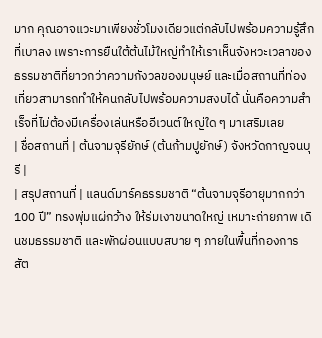มาก คุณอาจแวะมาเพียงชั่วโมงเดียวแต่กลับไปพร้อมความรู้สึกที่เบาลง เพราะการยืนใต้ต้นไม้ใหญ่ทำให้เราเห็นจังหวะเวลาของธรรมชาติที่ยาวกว่าความกังวลของมนุษย์ และเมื่อสถานที่ท่องเที่ยวสามารถทำให้คนกลับไปพร้อมความสงบได้ นั่นคือความสำเร็จที่ไม่ต้องมีเครื่องเล่นหรืออีเวนต์ใหญ่ใด ๆ มาเสริมเลย
| ชื่อสถานที่ | ต้นจามจุรียักษ์ (ต้นก้ามปูยักษ์) จังหวัดกาญจนบุรี |
| สรุปสถานที่ | แลนด์มาร์คธรรมชาติ “ต้นจามจุรีอายุมากกว่า 100 ปี” ทรงพุ่มแผ่กว้าง ให้ร่มเงาขนาดใหญ่ เหมาะถ่ายภาพ เดินชมธรรมชาติ และพักผ่อนแบบสบาย ๆ ภายในพื้นที่กองการสัต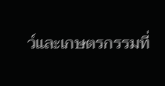ว์และเกษตรกรรมที่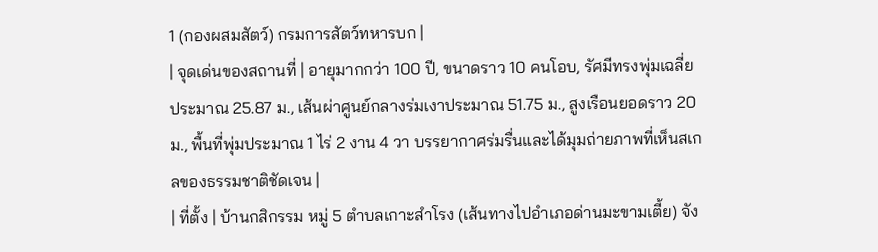1 (กองผสมสัตว์) กรมการสัตว์ทหารบก |
| จุดเด่นของสถานที่ | อายุมากกว่า 100 ปี, ขนาดราว 10 คนโอบ, รัศมีทรงพุ่มเฉลี่ยประมาณ 25.87 ม., เส้นผ่าศูนย์กลางร่มเงาประมาณ 51.75 ม., สูงเรือนยอดราว 20 ม., พื้นที่พุ่มประมาณ 1 ไร่ 2 งาน 4 วา บรรยากาศร่มรื่นและได้มุมถ่ายภาพที่เห็นสเกลของธรรมชาติชัดเจน |
| ที่ตั้ง | บ้านกสิกรรม หมู่ 5 ตำบลเกาะสำโรง (เส้นทางไปอำเภอด่านมะขามเตี้ย) จัง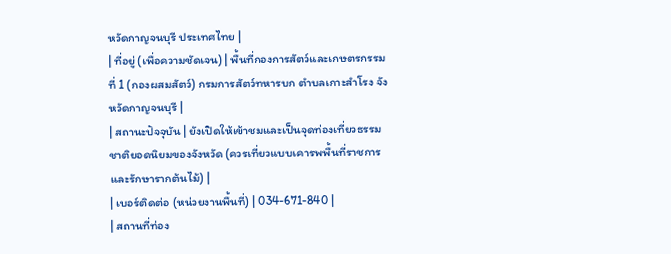หวัดกาญจนบุรี ประเทศไทย |
| ที่อยู่ (เพื่อความชัดเจน) | พื้นที่กองการสัตว์และเกษตรกรรมที่ 1 (กองผสมสัตว์) กรมการสัตว์ทหารบก ตำบลเกาะสำโรง จังหวัดกาญจนบุรี |
| สถานะปัจจุบัน | ยังเปิดให้เข้าชมและเป็นจุดท่องเที่ยวธรรมชาติยอดนิยมของจังหวัด (ควรเที่ยวแบบเคารพพื้นที่ราชการและรักษารากต้นไม้) |
| เบอร์ติดต่อ (หน่วยงานพื้นที่) | 034-671-840 |
| สถานที่ท่อง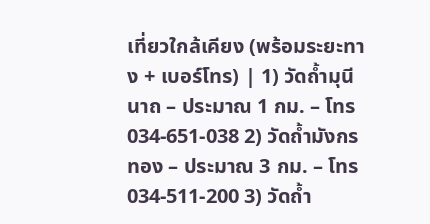เที่ยวใกล้เคียง (พร้อมระยะทาง + เบอร์โทร) | 1) วัดถ้ำมุนีนาถ – ประมาณ 1 กม. – โทร 034-651-038 2) วัดถ้ำมังกรทอง – ประมาณ 3 กม. – โทร 034-511-200 3) วัดถ้ำ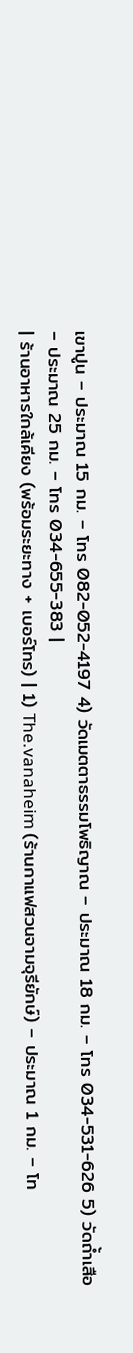เขาปูน – ประมาณ 15 กม. – โทร 082-052-4197 4) วัดเมตตาธรรมโพธิญาณ – ประมาณ 18 กม. – โทร 034-531-626 5) วัดถ้ำเสือ – ประมาณ 25 กม. – โทร 034-655-383 |
| ร้านอาหารใกล้เคียง (พร้อมระยะทาง + เบอร์โทร) | 1) The.vanaheim (ร้านกาแฟสวนจามจุรียักษ์) – ประมาณ 1 กม. – โท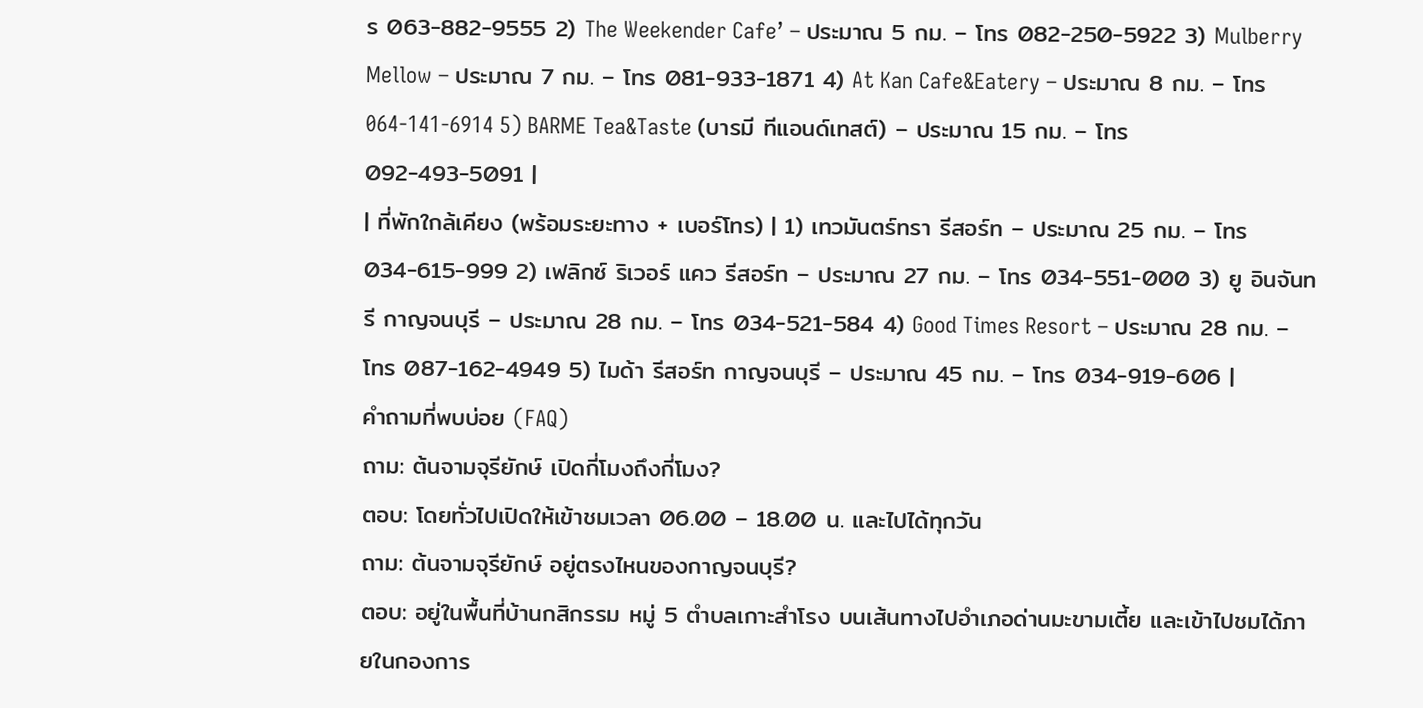ร 063-882-9555 2) The Weekender Cafe’ – ประมาณ 5 กม. – โทร 082-250-5922 3) Mulberry Mellow – ประมาณ 7 กม. – โทร 081-933-1871 4) At Kan Cafe&Eatery – ประมาณ 8 กม. – โทร 064-141-6914 5) BARME Tea&Taste (บารมี ทีแอนด์เทสต์) – ประมาณ 15 กม. – โทร 092-493-5091 |
| ที่พักใกล้เคียง (พร้อมระยะทาง + เบอร์โทร) | 1) เทวมันตร์ทรา รีสอร์ท – ประมาณ 25 กม. – โทร 034-615-999 2) เฟลิกซ์ ริเวอร์ แคว รีสอร์ท – ประมาณ 27 กม. – โทร 034-551-000 3) ยู อินจันทรี กาญจนบุรี – ประมาณ 28 กม. – โทร 034-521-584 4) Good Times Resort – ประมาณ 28 กม. – โทร 087-162-4949 5) ไมด้า รีสอร์ท กาญจนบุรี – ประมาณ 45 กม. – โทร 034-919-606 |
คำถามที่พบบ่อย (FAQ)
ถาม: ต้นจามจุรียักษ์ เปิดกี่โมงถึงกี่โมง?
ตอบ: โดยทั่วไปเปิดให้เข้าชมเวลา 06.00 – 18.00 น. และไปได้ทุกวัน
ถาม: ต้นจามจุรียักษ์ อยู่ตรงไหนของกาญจนบุรี?
ตอบ: อยู่ในพื้นที่บ้านกสิกรรม หมู่ 5 ตำบลเกาะสำโรง บนเส้นทางไปอำเภอด่านมะขามเตี้ย และเข้าไปชมได้ภายในกองการ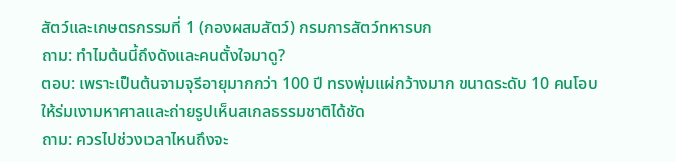สัตว์และเกษตรกรรมที่ 1 (กองผสมสัตว์) กรมการสัตว์ทหารบก
ถาม: ทำไมต้นนี้ถึงดังและคนตั้งใจมาดู?
ตอบ: เพราะเป็นต้นจามจุรีอายุมากกว่า 100 ปี ทรงพุ่มแผ่กว้างมาก ขนาดระดับ 10 คนโอบ ให้ร่มเงามหาศาลและถ่ายรูปเห็นสเกลธรรมชาติได้ชัด
ถาม: ควรไปช่วงเวลาไหนถึงจะ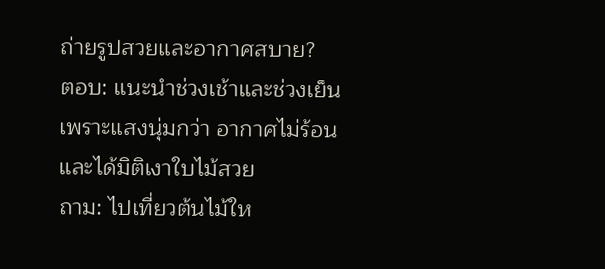ถ่ายรูปสวยและอากาศสบาย?
ตอบ: แนะนำช่วงเช้าและช่วงเย็น เพราะแสงนุ่มกว่า อากาศไม่ร้อน และได้มิติเงาใบไม้สวย
ถาม: ไปเที่ยวต้นไม้ให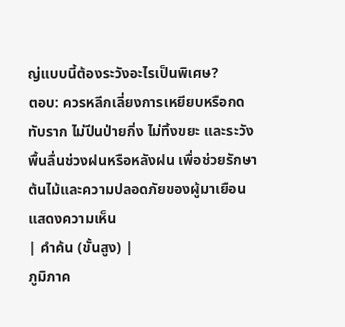ญ่แบบนี้ต้องระวังอะไรเป็นพิเศษ?
ตอบ: ควรหลีกเลี่ยงการเหยียบหรือกดทับราก ไม่ปีนป่ายกิ่ง ไม่ทิ้งขยะ และระวังพื้นลื่นช่วงฝนหรือหลังฝน เพื่อช่วยรักษาต้นไม้และความปลอดภัยของผู้มาเยือน
แสดงความเห็น
| คำค้น (ขั้นสูง) |
ภูมิภาค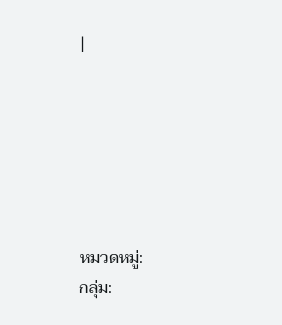|






หมวดหมู่:
กลุ่ม: